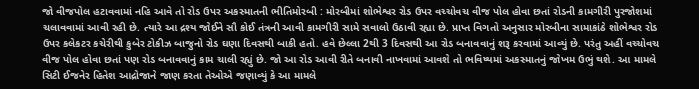જો વીજપોલ હટાવવામાં નહિ આવે તો રોડ ઉપર અકસ્માતની ભીતિમોરબી : મોરબીમાં શોભેશ્વર રોડ ઉપર વચ્ચોવચ વીજ પોલ હોવા છતાં રોડની કામગીરી પુરજોશમાં ચલાવવામાં આવી રહી છે. ત્યારે આ દ્રશ્ય જોઈને સૌ કોઈ તંત્રની આવી કામગીરી સામે સવાલો ઉઠાવી રહ્યા છે. પ્રાપ્ત વિગતો અનુસાર મોરબીના સામાકાંઠે શોભેશ્વર રોડ ઉપર કલેકટર કચેરીથી કુબેર ટોકીઝ બાજુનો રોડ ઘણા દિવસથી બાકી હતો. હવે છેલ્લા 2થી 3 દિવસથી આ રોડ બનાવવાનું શરૂ કરવામાં આવ્યું છે. પરંતુ અહીં વચ્ચોવચ વીજ પોલ હોવા છતાં પણ રોડ બનાવવાનું કામ ચાલી રહ્યું છે. જો આ રોડ આવી રીતે બનાવી નાખવામાં આવશે તો ભવિષ્યમાં અકસ્માતનું જોખમ ઉભું થશે. આ મામલે સિટી ઈજનેર હિતેશ આદ્રોજાને જાણ કરતા તેઓએ જણાવ્યું કે આ મામલે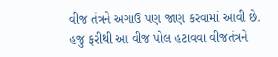વીજ તંત્રને અગાઉ પણ જાણ કરવામાં આવી છે. હજુ ફરીથી આ વીજ પોલ હટાવવા વીજતંત્રને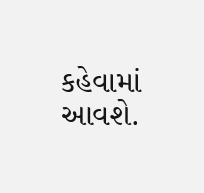કહેવામાં આવશે.